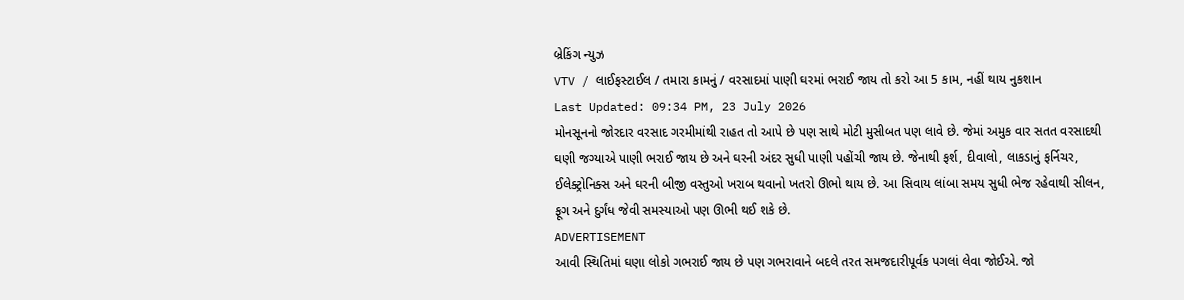બ્રેકિંગ ન્યુઝ
VTV / લાઈફસ્ટાઈલ / તમારા કામનું / વરસાદમાં પાણી ઘરમાં ભરાઈ જાય તો કરો આ 5 કામ, નહીં થાય નુકશાન
Last Updated: 09:34 PM, 23 July 2026
મોનસૂનનો જોરદાર વરસાદ ગરમીમાંથી રાહત તો આપે છે પણ સાથે મોટી મુસીબત પણ લાવે છે. જેમાં અમુક વાર સતત વરસાદથી ઘણી જગ્યાએ પાણી ભરાઈ જાય છે અને ઘરની અંદર સુધી પાણી પહોંચી જાય છે. જેનાથી ફર્શ, દીવાલો, લાકડાનું ફર્નિચર, ઈલેક્ટ્રોનિક્સ અને ઘરની બીજી વસ્તુઓ ખરાબ થવાનો ખતરો ઊભો થાય છે. આ સિવાય લાંબા સમય સુધી ભેજ રહેવાથી સીલન, ફૂગ અને દુર્ગંધ જેવી સમસ્યાઓ પણ ઊભી થઈ શકે છે.
ADVERTISEMENT
આવી સ્થિતિમાં ઘણા લોકો ગભરાઈ જાય છે પણ ગભરાવાને બદલે તરત સમજદારીપૂર્વક પગલાં લેવા જોઈએ. જો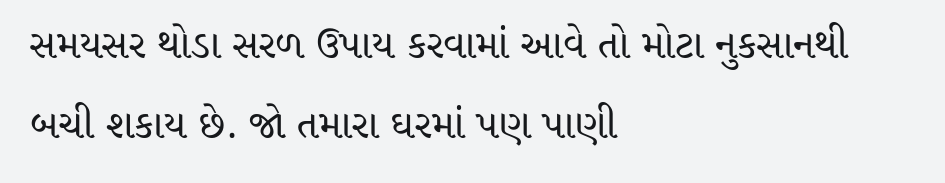સમયસર થોડા સરળ ઉપાય કરવામાં આવે તો મોટા નુકસાનથી બચી શકાય છે. જો તમારા ઘરમાં પણ પાણી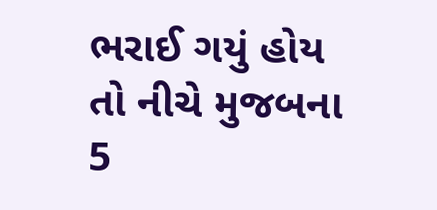ભરાઈ ગયું હોય તો નીચે મુજબના 5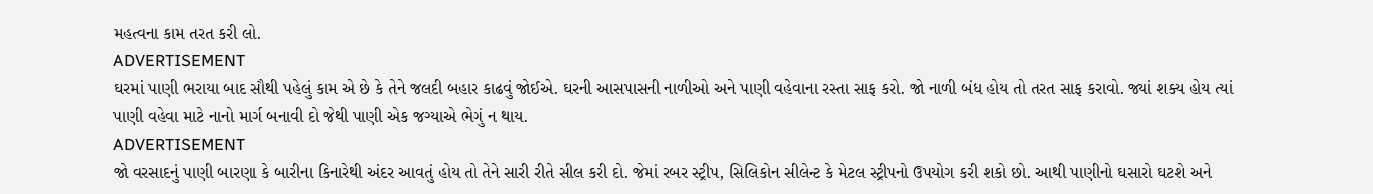મહત્વના કામ તરત કરી લો.
ADVERTISEMENT
ઘરમાં પાણી ભરાયા બાદ સૌથી પહેલું કામ એ છે કે તેને જલદી બહાર કાઢવું જોઈએ. ઘરની આસપાસની નાળીઓ અને પાણી વહેવાના રસ્તા સાફ કરો. જો નાળી બંધ હોય તો તરત સાફ કરાવો. જ્યાં શક્ય હોય ત્યાં પાણી વહેવા માટે નાનો માર્ગ બનાવી દો જેથી પાણી એક જગ્યાએ ભેગું ન થાય.
ADVERTISEMENT
જો વરસાદનું પાણી બારણા કે બારીના કિનારેથી અંદર આવતું હોય તો તેને સારી રીતે સીલ કરી દો. જેમાં રબર સ્ટ્રીપ, સિલિકોન સીલેન્ટ કે મેટલ સ્ટ્રીપનો ઉપયોગ કરી શકો છો. આથી પાણીનો ઘસારો ઘટશે અને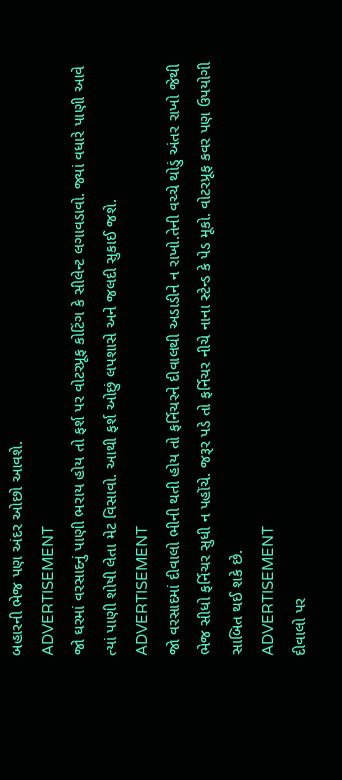બહારની ભેજ પણ અંદર ઓછો આવશે.
ADVERTISEMENT
જો ઘરમાં વરસાદનું પાણી ભરાય હોય તો ફર્શ પર વોટરપ્રૂફ કોટિંગ કે સીલેન્ટ લગાવડાવો. જ્યાં વધારે પાણી આવે ત્યાં પાણી શોષી લેતા મેટ વિસાવો. આથી ફર્શ ઓછું લપશાસે અને જલદી સુકાઈ જશે.
ADVERTISEMENT
જો વરસાદમાં દીવાલો ભીની થતી હોય તો ફર્નિચરને દીવાલથી અડાડીને ન રાખો.તેની વચ્ચે થોડું અંતર રાખો જેથી ભેજ સીધો ફર્નિચર સુધી ન પહોંચે. જરૂર પડે તો ફર્નિચર નીચે નાના સ્ટેન્ડ કે પેડ મૂકો. વોટરપ્રૂફ કવર પણ ઉપયોગી સાબિત થઈ શકે છે.
ADVERTISEMENT
દીવાલો પર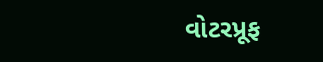વોટરપ્રૂફ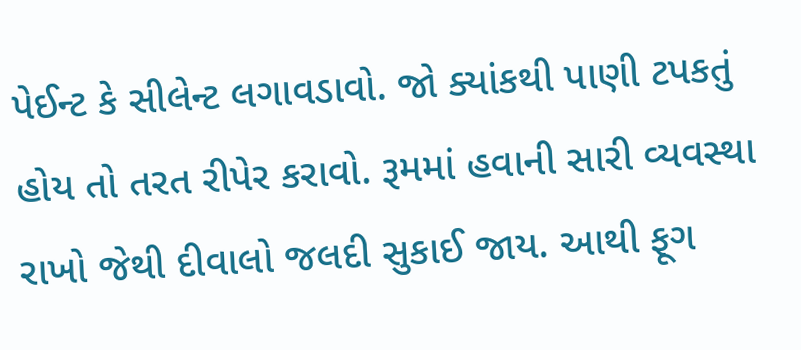પેઈન્ટ કે સીલેન્ટ લગાવડાવો. જો ક્યાંકથી પાણી ટપકતું હોય તો તરત રીપેર કરાવો. રૂમમાં હવાની સારી વ્યવસ્થા રાખો જેથી દીવાલો જલદી સુકાઈ જાય. આથી ફૂગ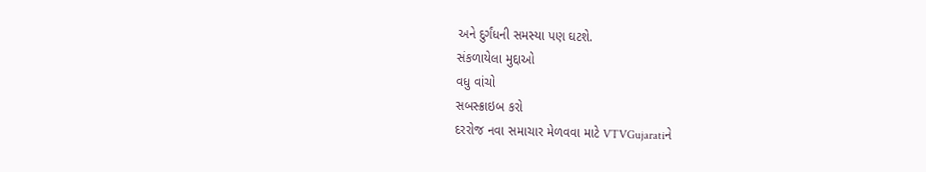અને દુર્ગંધની સમસ્યા પણ ઘટશે.
સંકળાયેલા મુદ્દાઓ
વધુ વાંચો
સબસ્ક્રાઇબ કરો
દરરોજ નવા સમાચાર મેળવવા માટે VTVGujaratiને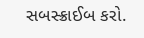સબસ્ક્રાઈબ કરો.